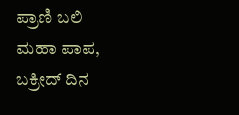ಪ್ರಾಣಿ ಬಲಿ ಮಹಾ ಪಾಪ, ಬಕ್ರೀದ್ ದಿನ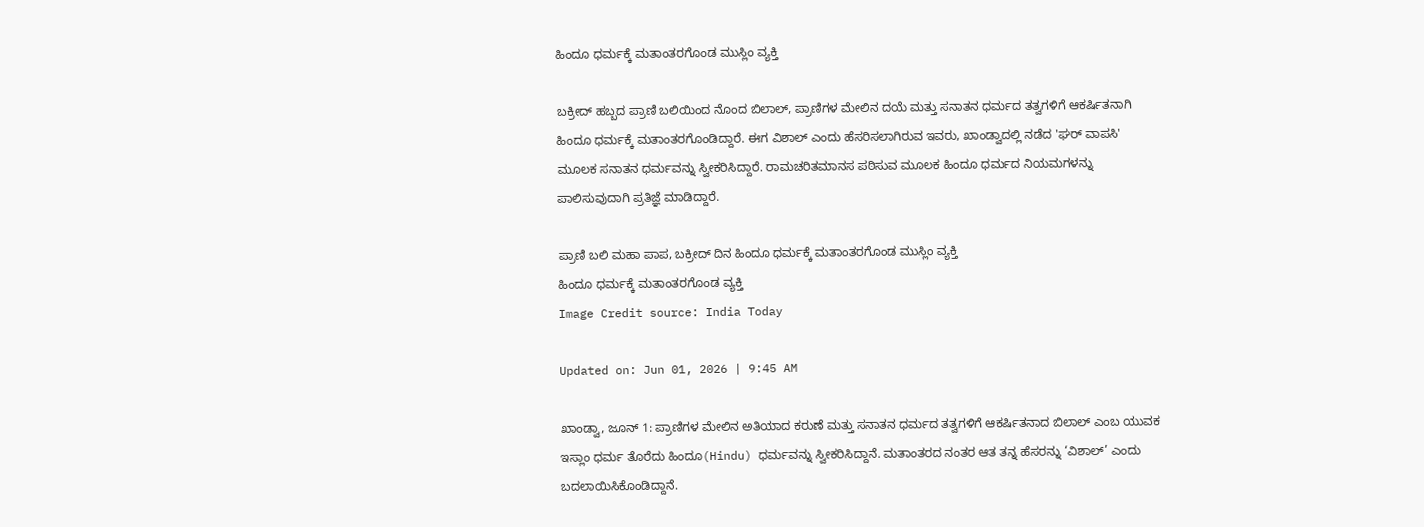ಹಿಂದೂ ಧರ್ಮಕ್ಕೆ ಮತಾಂತರಗೊಂಡ ಮುಸ್ಲಿಂ ವ್ಯಕ್ತಿ

ಬಕ್ರೀದ್ ಹಬ್ಬದ ಪ್ರಾಣಿ ಬಲಿಯಿಂದ ನೊಂದ ಬಿಲಾಲ್, ಪ್ರಾಣಿಗಳ ಮೇಲಿನ ದಯೆ ಮತ್ತು ಸನಾತನ ಧರ್ಮದ ತತ್ವಗಳಿಗೆ ಆಕರ್ಷಿತನಾಗಿ ಹಿಂದೂ ಧರ್ಮಕ್ಕೆ ಮತಾಂತರಗೊಂಡಿದ್ದಾರೆ. ಈಗ ವಿಶಾಲ್ ಎಂದು ಹೆಸರಿಸಲಾಗಿರುವ ಇವರು, ಖಾಂಡ್ವಾದಲ್ಲಿ ನಡೆದ 'ಘರ್ ವಾಪಸಿ' ಮೂಲಕ ಸನಾತನ ಧರ್ಮವನ್ನು ಸ್ವೀಕರಿಸಿದ್ದಾರೆ. ರಾಮಚರಿತಮಾನಸ ಪಠಿಸುವ ಮೂಲಕ ಹಿಂದೂ ಧರ್ಮದ ನಿಯಮಗಳನ್ನು ಪಾಲಿಸುವುದಾಗಿ ಪ್ರತಿಜ್ಞೆ ಮಾಡಿದ್ದಾರೆ.

ಪ್ರಾಣಿ ಬಲಿ ಮಹಾ ಪಾಪ, ಬಕ್ರೀದ್ ದಿನ ಹಿಂದೂ ಧರ್ಮಕ್ಕೆ ಮತಾಂತರಗೊಂಡ ಮುಸ್ಲಿಂ ವ್ಯಕ್ತಿ
ಹಿಂದೂ ಧರ್ಮಕ್ಕೆ ಮತಾಂತರಗೊಂಡ ವ್ಯಕ್ತಿ
Image Credit source: India Today

Updated on: Jun 01, 2026 | 9:45 AM

ಖಾಂಡ್ವಾ, ಜೂನ್ 1: ಪ್ರಾಣಿಗಳ ಮೇಲಿನ ಅತಿಯಾದ ಕರುಣೆ ಮತ್ತು ಸನಾತನ ಧರ್ಮದ ತತ್ವಗಳಿಗೆ ಆಕರ್ಷಿತನಾದ ಬಿಲಾಲ್ ಎಂಬ ಯುವಕ ಇಸ್ಲಾಂ ಧರ್ಮ ತೊರೆದು ಹಿಂದೂ(Hindu) ಧರ್ಮವನ್ನು ಸ್ವೀಕರಿಸಿದ್ದಾನೆ. ಮತಾಂತರದ ನಂತರ ಆತ ತನ್ನ ಹೆಸರನ್ನು ‘ವಿಶಾಲ್’ ಎಂದು ಬದಲಾಯಿಸಿಕೊಂಡಿದ್ದಾನೆ.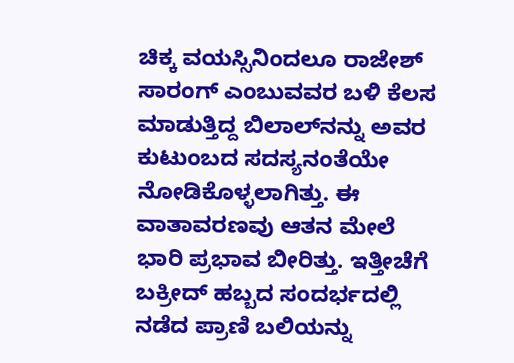ಚಿಕ್ಕ ವಯಸ್ಸಿನಿಂದಲೂ ರಾಜೇಶ್ ಸಾರಂಗ್ ಎಂಬುವವರ ಬಳಿ ಕೆಲಸ ಮಾಡುತ್ತಿದ್ದ ಬಿಲಾಲ್‌ನನ್ನು ಅವರ ಕುಟುಂಬದ ಸದಸ್ಯನಂತೆಯೇ ನೋಡಿಕೊಳ್ಳಲಾಗಿತ್ತು. ಈ ವಾತಾವರಣವು ಆತನ ಮೇಲೆ ಭಾರಿ ಪ್ರಭಾವ ಬೀರಿತ್ತು. ಇತ್ತೀಚೆಗೆ ಬಕ್ರೀದ್ ಹಬ್ಬದ ಸಂದರ್ಭದಲ್ಲಿ ನಡೆದ ಪ್ರಾಣಿ ಬಲಿಯನ್ನು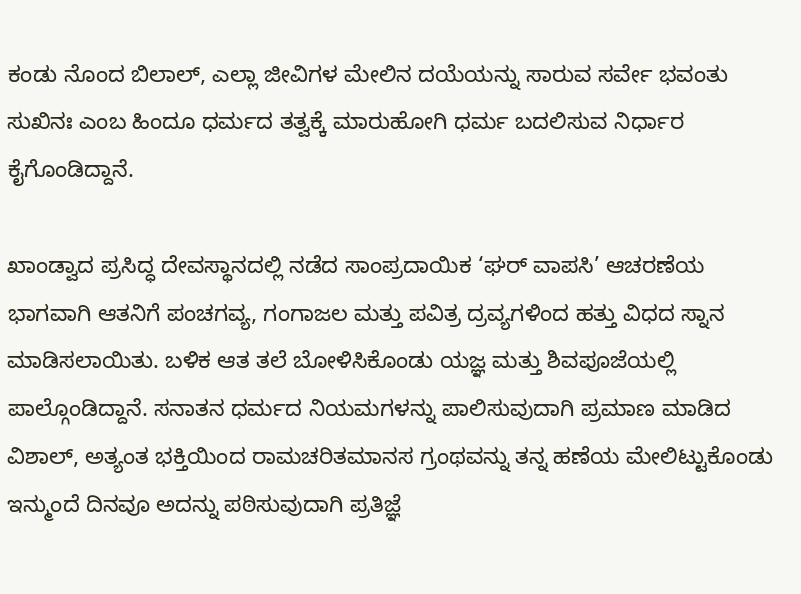ಕಂಡು ನೊಂದ ಬಿಲಾಲ್, ಎಲ್ಲಾ ಜೀವಿಗಳ ಮೇಲಿನ ದಯೆಯನ್ನು ಸಾರುವ ಸರ್ವೇ ಭವಂತು ಸುಖಿನಃ ಎಂಬ ಹಿಂದೂ ಧರ್ಮದ ತತ್ವಕ್ಕೆ ಮಾರುಹೋಗಿ ಧರ್ಮ ಬದಲಿಸುವ ನಿರ್ಧಾರ ಕೈಗೊಂಡಿದ್ದಾನೆ.

ಖಾಂಡ್ವಾದ ಪ್ರಸಿದ್ಧ ದೇವಸ್ಥಾನದಲ್ಲಿ ನಡೆದ ಸಾಂಪ್ರದಾಯಿಕ ‘ಘರ್ ವಾಪಸಿ’ ಆಚರಣೆಯ ಭಾಗವಾಗಿ ಆತನಿಗೆ ಪಂಚಗವ್ಯ, ಗಂಗಾಜಲ ಮತ್ತು ಪವಿತ್ರ ದ್ರವ್ಯಗಳಿಂದ ಹತ್ತು ವಿಧದ ಸ್ನಾನ ಮಾಡಿಸಲಾಯಿತು. ಬಳಿಕ ಆತ ತಲೆ ಬೋಳಿಸಿಕೊಂಡು ಯಜ್ಞ ಮತ್ತು ಶಿವಪೂಜೆಯಲ್ಲಿ ಪಾಲ್ಗೊಂಡಿದ್ದಾನೆ. ಸನಾತನ ಧರ್ಮದ ನಿಯಮಗಳನ್ನು ಪಾಲಿಸುವುದಾಗಿ ಪ್ರಮಾಣ ಮಾಡಿದ ವಿಶಾಲ್, ಅತ್ಯಂತ ಭಕ್ತಿಯಿಂದ ರಾಮಚರಿತಮಾನಸ ಗ್ರಂಥವನ್ನು ತನ್ನ ಹಣೆಯ ಮೇಲಿಟ್ಟುಕೊಂಡು ಇನ್ಮುಂದೆ ದಿನವೂ ಅದನ್ನು ಪಠಿಸುವುದಾಗಿ ಪ್ರತಿಜ್ಞೆ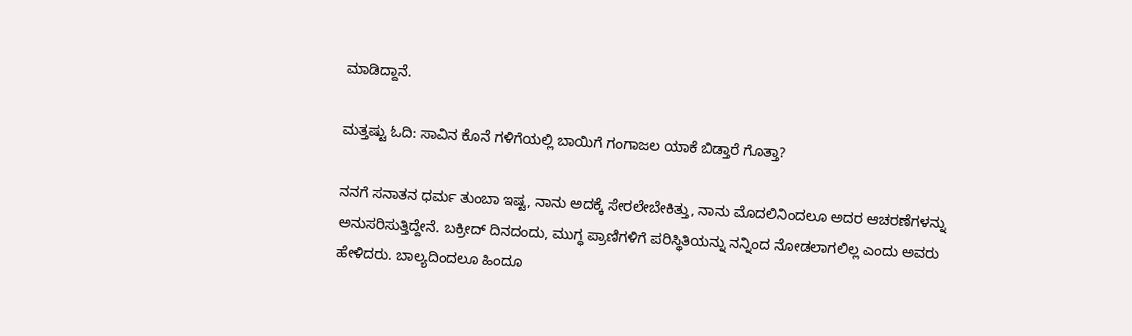ಮಾಡಿದ್ದಾನೆ.

ಮತ್ತಷ್ಟು ಓದಿ: ಸಾವಿನ ಕೊನೆ ಗಳಿಗೆಯಲ್ಲಿ ಬಾಯಿಗೆ ಗಂಗಾಜಲ ಯಾಕೆ ಬಿಡ್ತಾರೆ ಗೊತ್ತಾ?

ನನಗೆ ಸನಾತನ ಧರ್ಮ ತುಂಬಾ ಇಷ್ಟ, ನಾನು ಅದಕ್ಕೆ ಸೇರಲೇಬೇಕಿತ್ತು, ನಾನು ಮೊದಲಿನಿಂದಲೂ ಅದರ ಆಚರಣೆಗಳನ್ನು ಅನುಸರಿಸುತ್ತಿದ್ದೇನೆ. ಬಕ್ರೀದ್ ದಿನದಂದು, ಮುಗ್ಧ ಪ್ರಾಣಿಗಳಿಗೆ ಪರಿಸ್ಥಿತಿಯನ್ನು ನನ್ನಿಂದ ನೋಡಲಾಗಲಿಲ್ಲ ಎಂದು ಅವರು ಹೇಳಿದರು. ಬಾಲ್ಯದಿಂದಲೂ ಹಿಂದೂ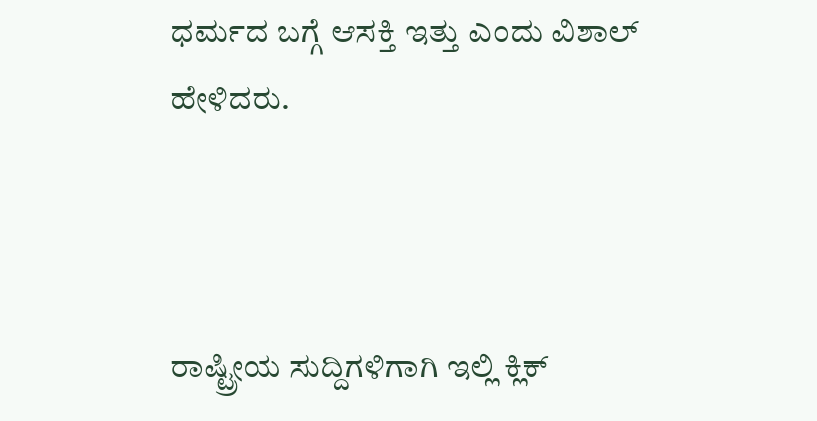ಧರ್ಮದ ಬಗ್ಗೆ ಆಸಕ್ತಿ ಇತ್ತು ಎಂದು ವಿಶಾಲ್ ಹೇಳಿದರು.



ರಾಷ್ಟ್ರೀಯ ಸುದ್ದಿಗಳಿಗಾಗಿ ಇಲ್ಲಿ ಕ್ಲಿಕ್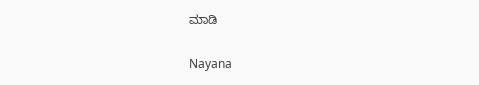ಮಾಡಿ

Nayana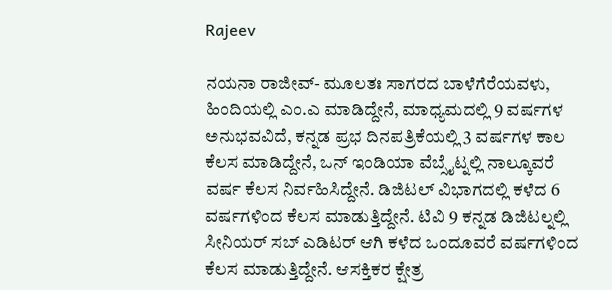Rajeev

ನಯನಾ ರಾಜೀವ್- ಮೂಲತಃ ಸಾಗರದ ಬಾಳೆಗೆರೆಯವಳು, ಹಿಂದಿಯಲ್ಲಿ ಎಂ.ಎ ಮಾಡಿದ್ದೇನೆ, ಮಾಧ್ಯಮದಲ್ಲಿ 9 ವರ್ಷಗಳ ಅನುಭವವಿದೆ, ಕನ್ನಡ ಪ್ರಭ ದಿನಪತ್ರಿಕೆಯಲ್ಲಿ 3 ವರ್ಷಗಳ ಕಾಲ ಕೆಲಸ ಮಾಡಿದ್ದೇನೆ, ಒನ್ ಇಂಡಿಯಾ ವೆಬ್ಸೈಟ್ನಲ್ಲಿ ನಾಲ್ಕೂವರೆ ವರ್ಷ ಕೆಲಸ ನಿರ್ವಹಿಸಿದ್ದೇನೆ. ಡಿಜಿಟಲ್ ವಿಭಾಗದಲ್ಲಿ ಕಳೆದ 6 ವರ್ಷಗಳಿಂದ ಕೆಲಸ ಮಾಡುತ್ತಿದ್ದೇನೆ. ಟಿವಿ 9 ಕನ್ನಡ ಡಿಜಿಟಲ್ನಲ್ಲಿ ಸೀನಿಯರ್ ಸಬ್ ಎಡಿಟರ್ ಆಗಿ ಕಳೆದ ಒಂದೂವರೆ ವರ್ಷಗಳಿಂದ ಕೆಲಸ ಮಾಡುತ್ತಿದ್ದೇನೆ. ಆಸಕ್ತಿಕರ ಕ್ಷೇತ್ರ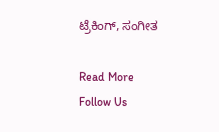ಟ್ರೆಕಿಂಗ್, ಸಂಗೀತ

Read More
Follow Us